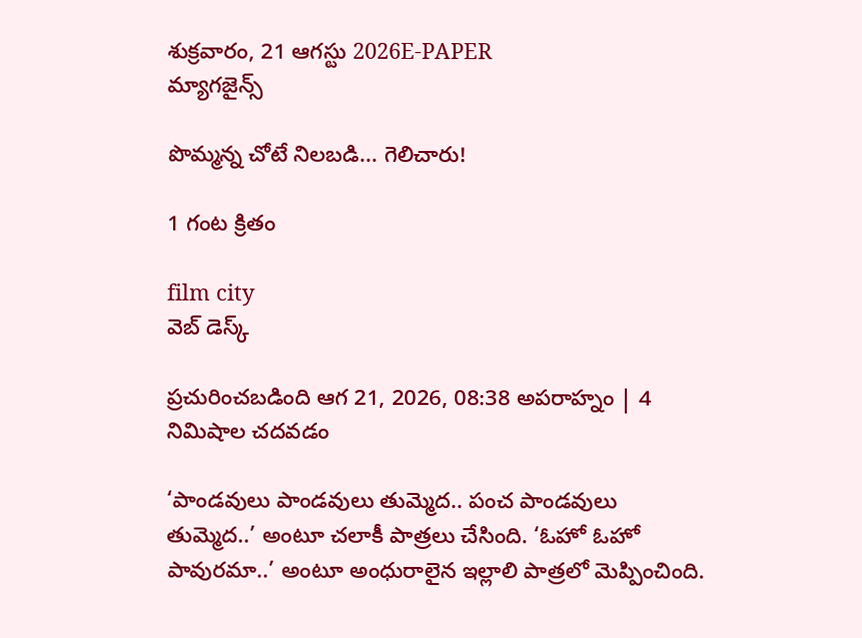శుక్రవారం, 21 ఆగస్టు 2026E-PAPER
మ్యాగజైన్స్

పొమ్మన్న చోటే నిలబడి... గెలిచారు!

1 గంట క్రితం

film city
వెబ్ డెస్క్

ప్రచురించబడింది ఆగ 21, 2026, 08:38 అపరాహ్నం | 4 నిమిషాల చదవడం

‘పాండవులు పాండవులు తుమ్మెద.. పంచ పాండవులు తుమ్మెద..’ అంటూ చలాకీ పాత్రలు చేసింది. ‘ఓహో ఓహో పావురమా..’ అంటూ అంధురాలైన ఇల్లాలి పాత్రలో మెప్పించింది.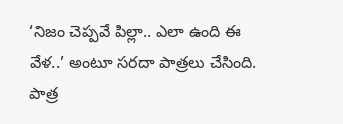‘నిజం చెప్పవే పిల్లా.. ఎలా ఉంది ఈ వేళ..’ అంటూ సరదా పాత్రలు చేసింది. పాత్ర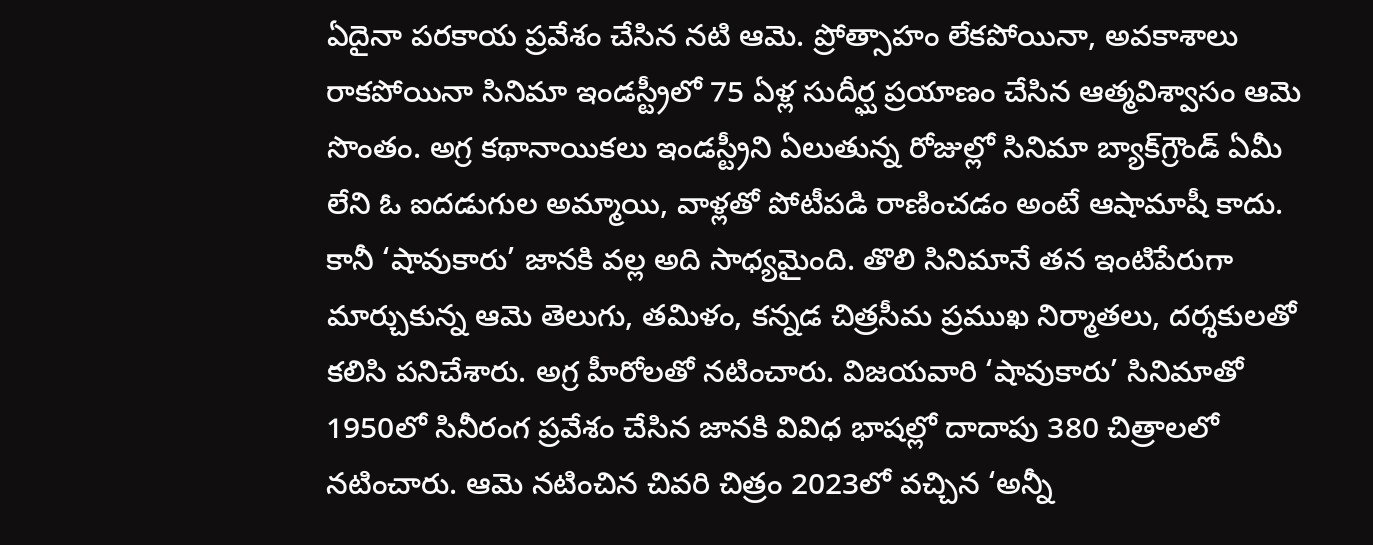ఏదైనా పరకాయ ప్రవేశం చేసిన నటి ఆమె. ప్రోత్సాహం లేకపోయినా, అవకాశాలు రాకపోయినా సినిమా ఇండస్ట్రీలో 75 ఏళ్ల సుదీర్ఘ ప్రయాణం చేసిన ఆత్మవిశ్వాసం ఆమె సొంతం. అగ్ర కథానాయికలు ఇండస్ట్రీని ఏలుతున్న రోజుల్లో సినిమా బ్యాక్‌గ్రౌండ్ ఏమీ లేని ఓ ఐదడుగుల అమ్మాయి, వాళ్లతో పోటీపడి రాణించడం అంటే ఆషామాషీ కాదు. కానీ ‘షావుకారు’ జానకి వల్ల అది సాధ్యమైంది. తొలి సినిమానే తన ఇంటిపేరుగా మార్చుకున్న ఆమె తెలుగు, తమిళం, కన్నడ చిత్రసీమ ప్రముఖ నిర్మాతలు, దర్శకులతో కలిసి పనిచేశారు. అగ్ర హీరోలతో నటించారు. విజయవారి ‘షావుకారు’ సినిమాతో 1950లో సినీరంగ ప్రవేశం చేసిన జానకి వివిధ భాషల్లో దాదాపు 380 చిత్రాలలో నటించారు. ఆమె నటించిన చివరి చిత్రం 2023లో వచ్చిన ‘అన్నీ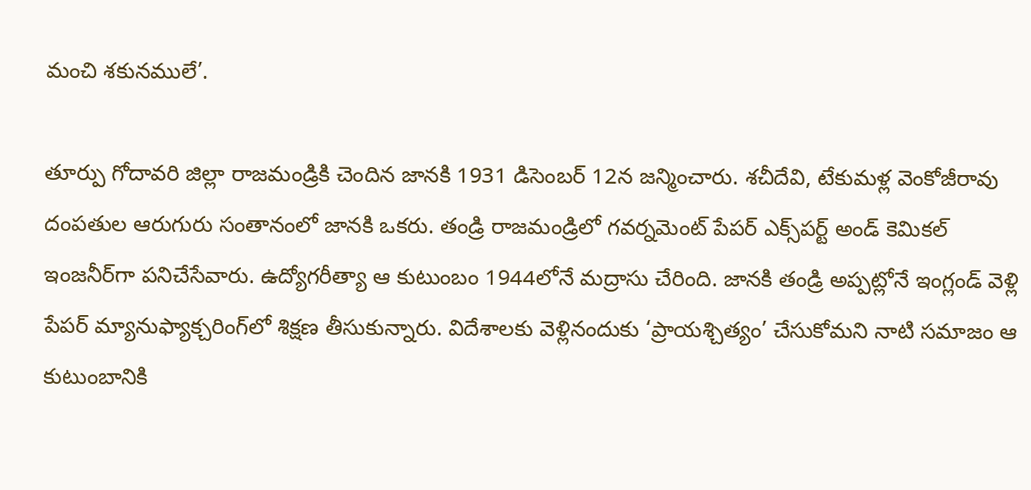మంచి శకునములే’.

తూర్పు గోదావరి జిల్లా రాజమండ్రికి చెందిన జానకి 1931 డిసెంబర్ 12న జన్మించారు. శచీదేవి, టేకుమళ్ల వెంకోజీరావు దంపతుల ఆరుగురు సంతానంలో జానకి ఒకరు. తండ్రి రాజమండ్రిలో గవర్నమెంట్ పేపర్ ఎక్స్‌పర్ట్ అండ్ కెమికల్ ఇంజనీర్‌గా పనిచేసేవారు. ఉద్యోగరీత్యా ఆ కుటుంబం 1944లోనే మద్రాసు చేరింది. జానకి తండ్రి అప్పట్లోనే ఇంగ్లండ్ వెళ్లి పేపర్ మ్యానుఫ్యాక్చరింగ్‌లో శిక్షణ తీసుకున్నారు. విదేశాలకు వెళ్లినందుకు ‘ప్రాయశ్చిత్యం’ చేసుకోమని నాటి సమాజం ఆ కుటుంబానికి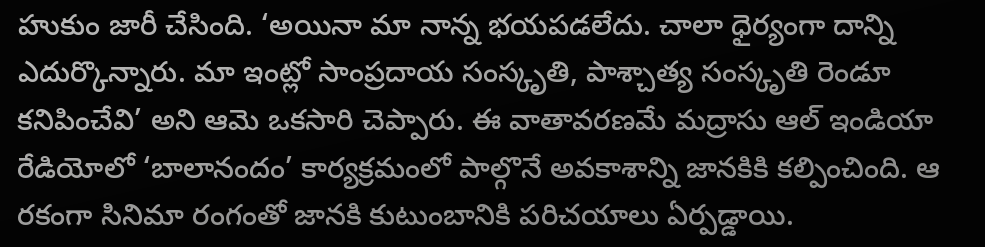హుకుం జారీ చేసింది. ‘అయినా మా నాన్న భయపడలేదు. చాలా ధైర్యంగా దాన్ని ఎదుర్కొన్నారు. మా ఇంట్లో సాంప్రదాయ సంస్కృతి, పాశ్చాత్య సంస్కృతి రెండూ కనిపించేవి’ అని ఆమె ఒకసారి చెప్పారు. ఈ వాతావరణమే మద్రాసు ఆల్ ఇండియా రేడియోలో ‘బాలానందం’ కార్యక్రమంలో పాల్గొనే అవకాశాన్ని జానకికి కల్పించింది. ఆ రకంగా సినిమా రంగంతో జానకి కుటుంబానికి పరిచయాలు ఏర్పడ్డాయి.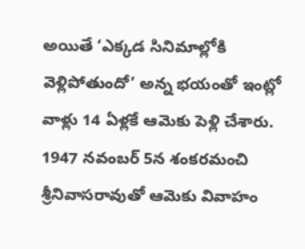అయితే ‘ఎక్కడ సినిమాల్లోకి వెళ్లిపోతుందో’ అన్న భయంతో ఇంట్లో వాళ్లు 14 ఏళ్లకే ఆమెకు పెళ్లి చేశారు. 1947 నవంబర్ 5న శంకరమంచి శ్రీనివాసరావుతో ఆమెకు వివాహం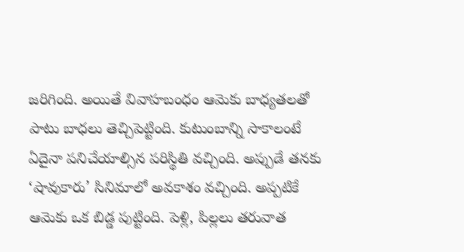జరిగింది. అయితే వివాహబంధం ఆమెకు బాధ్యతలతో పాటు బాధలు తెచ్చిపెట్టింది. కుటుంబాన్ని సాకాలంటే ఏదైనా పనిచేయాల్సిన పరిస్థితి వచ్చింది. అప్పుడే తనకు ‘షావుకారు’ సినిమాలో అవకాశం వచ్చింది. అప్పటికే ఆమెకు ఒక బిడ్డ పుట్టింది. పెళ్లి, పిల్లలు తరువాత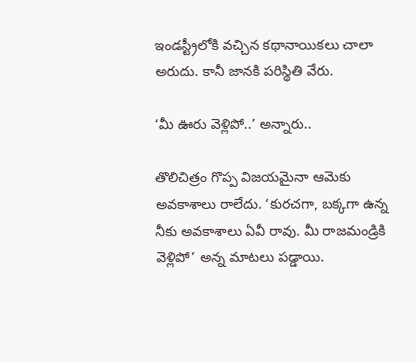ఇండస్ట్రీలోకి వచ్చిన కథానాయికలు చాలా అరుదు. కానీ జానకి పరిస్థితి వేరు.

‘మీ ఊరు వెళ్లిపో..’ అన్నారు..

తొలిచిత్రం గొప్ప విజయమైనా ఆమెకు అవకాశాలు రాలేదు. ‘కురచగా, బక్కగా ఉన్న నీకు అవకాశాలు ఏవీ రావు. మీ రాజమండ్రికి వెళ్లిపో’ అన్న మాటలు పడ్డాయి.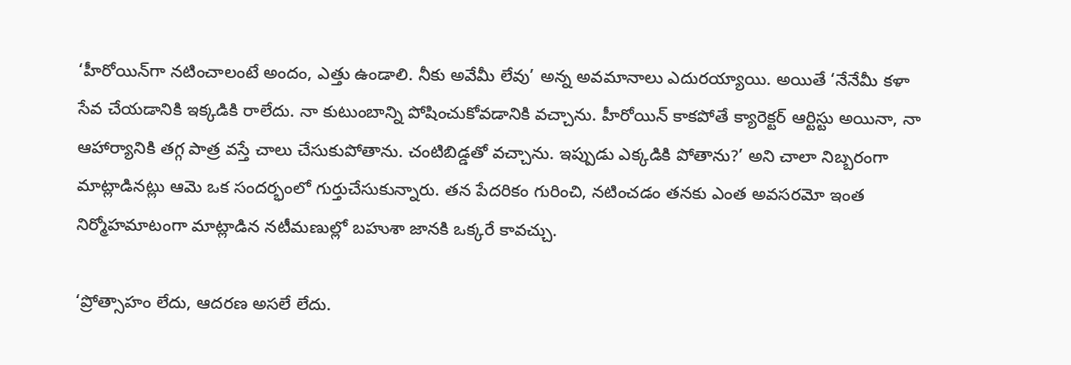‘హీరోయిన్‌గా నటించాలంటే అందం, ఎత్తు ఉండాలి. నీకు అవేమీ లేవు’ అన్న అవమానాలు ఎదురయ్యాయి. అయితే ‘నేనేమీ కళా సేవ చేయడానికి ఇక్కడికి రాలేదు. నా కుటుంబాన్ని పోషించుకోవడానికి వచ్చాను. హీరోయిన్ కాకపోతే క్యారెక్టర్ ఆర్టిస్టు అయినా, నా ఆహార్యానికి తగ్గ పాత్ర వస్తే చాలు చేసుకుపోతాను. చంటిబిడ్డతో వచ్చాను. ఇప్పుడు ఎక్కడికి పోతాను?’ అని చాలా నిబ్బరంగా మాట్లాడినట్లు ఆమె ఒక సందర్భంలో గుర్తుచేసుకున్నారు. తన పేదరికం గురించి, నటించడం తనకు ఎంత అవసరమో ఇంత నిర్మోహమాటంగా మాట్లాడిన నటీమణుల్లో బహుశా జానకి ఒక్కరే కావచ్చు.

‘ప్రోత్సాహం లేదు, ఆదరణ అసలే లేదు.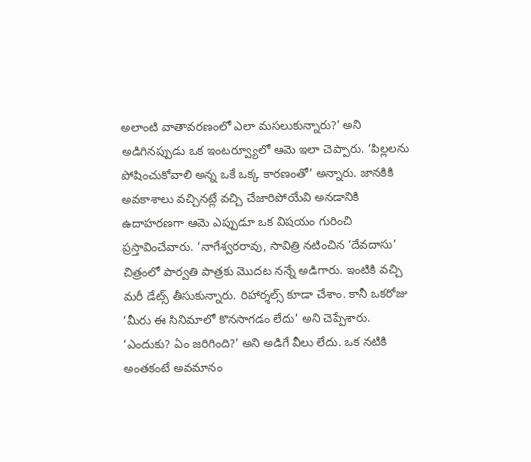అలాంటి వాతావరణంలో ఎలా మసలుకున్నారు?’ అని అడిగినప్పుడు ఒక ఇంటర్వ్యూలో ఆమె ఇలా చెప్పారు. ‘పిల్లలను పోషించుకోవాలి అన్న ఒకే ఒక్క కారణంతో’ అన్నారు. జానకికి అవకాశాలు వచ్చినట్లే వచ్చి చేజారిపోయేవి అనడానికి ఉదాహరణగా ఆమె ఎప్పుడూ ఒక విషయం గురించి ప్రస్తావించేవారు. ‘నాగేశ్వరరావు, సావిత్రి నటించిన ‘దేవదాసు’ చిత్రంలో పార్వతి పాత్రకు మొదట నన్నే అడిగారు. ఇంటికి వచ్చి మరీ డేట్స్ తీసుకున్నారు. రిహార్శల్స్ కూడా చేశాం. కానీ ఒకరోజు ‘మీరు ఈ సినిమాలో కొనసాగడం లేదు’ అని చెప్పేశారు. ‘ఎందుకు? ఏం జరిగింది?’ అని అడిగే వీలు లేదు. ఒక నటికి అంతకంటే అవమానం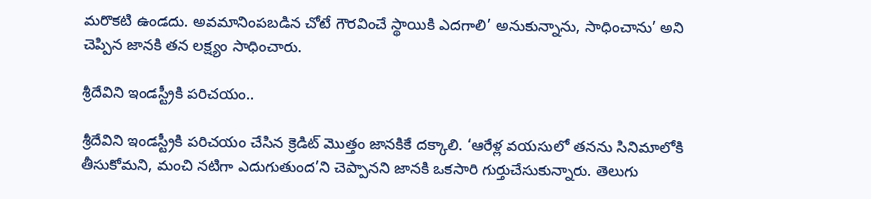మరొకటి ఉండదు. అవమానింపబడిన చోటే గౌరవించే స్థాయికి ఎదగాలి’ అనుకున్నాను, సాధించాను’ అని చెప్పిన జానకి తన లక్ష్యం సాధించారు.

శ్రీదేవిని ఇండస్ట్రీకి పరిచయం..

శ్రీదేవిని ఇండస్ట్రీకి పరిచయం చేసిన క్రెడిట్ మొత్తం జానకికే దక్కాలి. ‘ఆరేళ్ల వయసులో తనను సినిమాలోకి తీసుకోమని, మంచి నటిగా ఎదుగుతుంద’ని చెప్పానని జానకి ఒకసారి గుర్తుచేసుకున్నారు. తెలుగు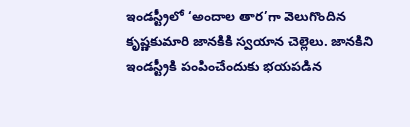ఇండస్ట్రీలో ‘అందాల తార’గా వెలుగొందిన కృష్ణకుమారి జానకికి స్వయాన చెల్లెలు. జానకిని ఇండస్ట్రీకి పంపించేందుకు భయపడిన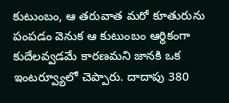కుటుంబం, ఆ తరువాత మరో కూతురును పంపడం వెనుక ఆ కుటుంబం ఆర్థికంగా కుదేలవ్వడమే కారణమని జానకి ఒక ఇంటర్వ్యూలో చెప్పారు. దాదాపు 380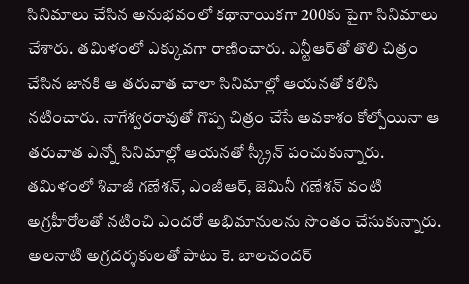సినిమాలు చేసిన అనుభవంలో కథానాయికగా 200కు పైగా సినిమాలు చేశారు. తమిళంలో ఎక్కువగా రాణించారు. ఎన్టీఆర్‌తో తొలి చిత్రం చేసిన జానకి ఆ తరువాత చాలా సినిమాల్లో ఆయనతో కలిసి నటించారు. నాగేశ్వరరావుతో గొప్ప చిత్రం చేసే అవకాశం కోల్పోయినా ఆ తరువాత ఎన్నో సినిమాల్లో ఆయనతో స్క్రీన్ పంచుకున్నారు. తమిళంలో శివాజీ గణేశన్, ఎంజీఆర్, జెమినీ గణేశన్ వంటి అగ్రహీరోలతో నటించి ఎందరో అభిమానులను సొంతం చేసుకున్నారు. అలనాటి అగ్రదర్శకులతో పాటు కె. బాలచందర్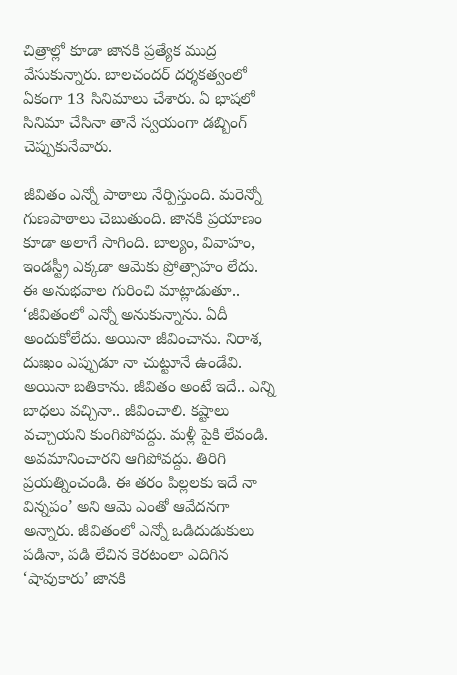చిత్రాల్లో కూడా జానకి ప్రత్యేక ముద్ర వేసుకున్నారు. బాలచందర్ దర్శకత్వంలో ఏకంగా 13 సినిమాలు చేశారు. ఏ భాషలో సినిమా చేసినా తానే స్వయంగా డబ్బింగ్ చెప్పుకునేవారు.

జీవితం ఎన్నో పాఠాలు నేర్పిస్తుంది. మరెన్నో గుణపాఠాలు చెబుతుంది. జానకి ప్రయాణం కూడా అలాగే సాగింది. బాల్యం, వివాహం, ఇండస్ట్రీ ఎక్కడా ఆమెకు ప్రోత్సాహం లేదు. ఈ అనుభవాల గురించి మాట్లాడుతూ.. ‘జీవితంలో ఎన్నో అనుకున్నాను. ఏదీ అందుకోలేదు. అయినా జీవించాను. నిరాశ, దుఃఖం ఎప్పుడూ నా చుట్టూనే ఉండేవి. అయినా బతికాను. జీవితం అంటే ఇదే.. ఎన్ని బాధలు వచ్చినా.. జీవించాలి. కష్టాలు వచ్చాయని కుంగిపోవద్దు. మళ్లీ పైకి లేవండి. అవమానించారని ఆగిపోవద్దు. తిరిగి ప్రయత్నించండి. ఈ తరం పిల్లలకు ఇదే నా విన్నపం’ అని ఆమె ఎంతో ఆవేదనగా అన్నారు. జీవితంలో ఎన్నో ఒడిదుడుకులు పడినా, పడి లేచిన కెరటంలా ఎదిగిన ‘షావుకారు’ జానకి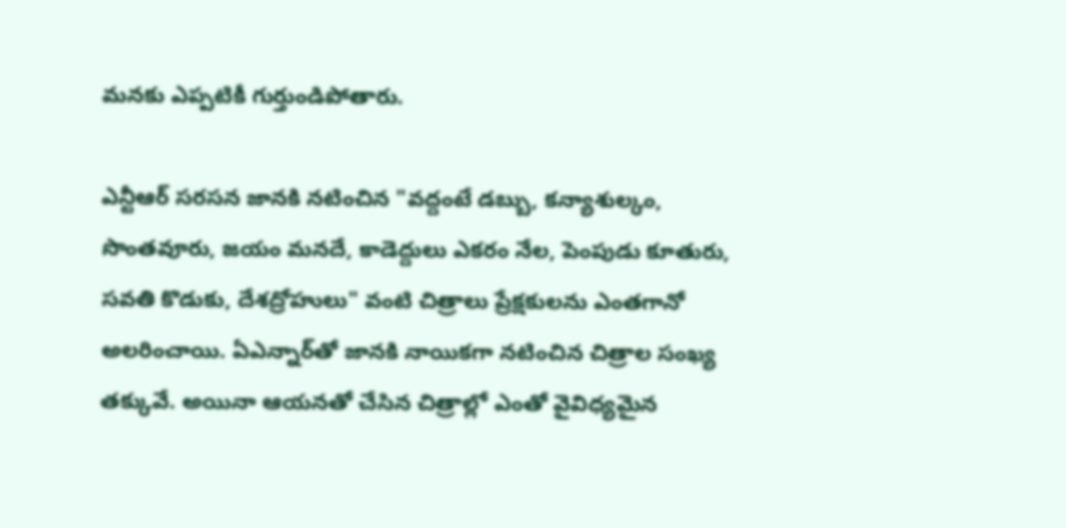మనకు ఎప్పటికీ గుర్తుండిపోతారు.

ఎన్టీఆర్ సరసన జానకి నటించిన "వద్దంటే డబ్బు, కన్యాశుల్కం, సొంతవూరు, జయం మనదే, కాడెద్దులు ఎకరం నేల, పెంపుడు కూతురు, సవతి కొడుకు, దేశద్రోహులు" వంటి చిత్రాలు ప్రేక్షకులను ఎంతగానో అలరించాయి. ఏఎన్నార్‌తో జానకి నాయికగా నటించిన చిత్రాల సంఖ్య తక్కువే. అయినా ఆయనతో చేసిన చిత్రాల్లో ఎంతో వైవిధ్యమైన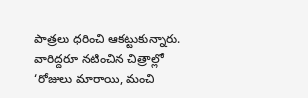పాత్రలు ధరించి ఆకట్టుకున్నారు. వారిద్దరూ నటించిన చిత్రాల్లో ‘రోజులు మారాయి, మంచి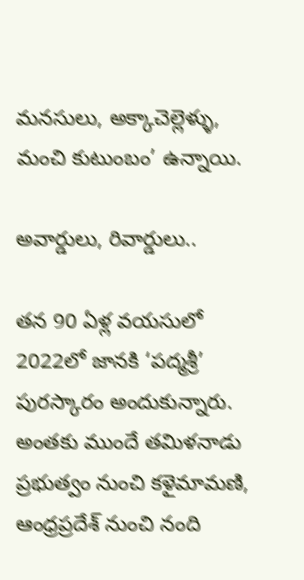మనసులు, అక్కాచెల్లెళ్ళు, మంచి కుటుంబం’ ఉన్నాయి.

అవార్డులు, రివార్డులు..

తన 90 ఏళ్ల వయసులో 2022లో జానకి ‘పద్మశ్రీ’ పురస్కారం అందుకున్నారు. అంతకు ముందే తమిళనాడు ప్రభుత్వం నుంచి కళైమామణి, ఆంధ్రప్రదేశ్‌ నుంచి నంది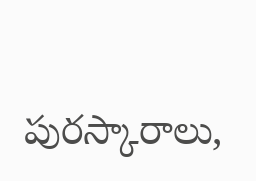పురస్కారాలు,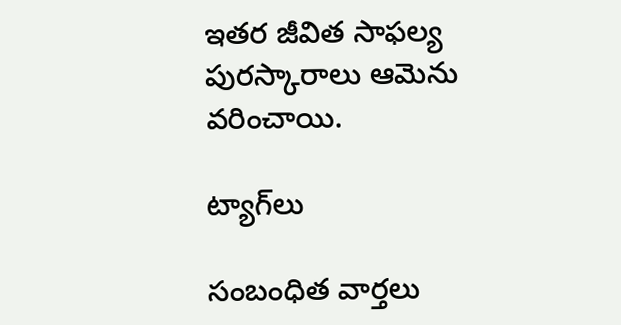ఇతర జీవిత సాఫల్య పురస్కారాలు ఆమెను వరించాయి.

ట్యాగ్‌లు

సంబంధిత వార్తలు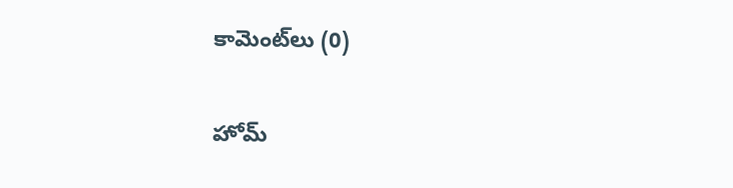కామెంట్‌లు (0)

హోమ్